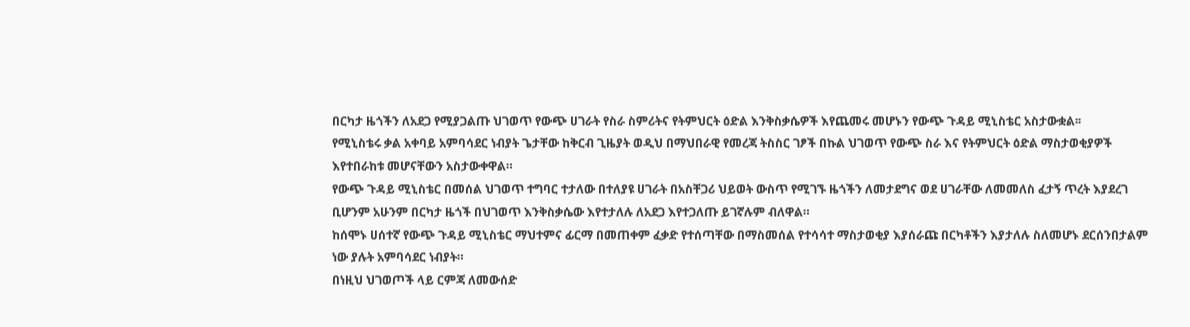በርካታ ዜጎችን ለአደጋ የሚያጋልጡ ህገወጥ የውጭ ሀገራት የስራ ስምሪትና የትምህርት ዕድል እንቅስቃሴዎች እየጨመሩ መሆኑን የውጭ ጉዳይ ሚኒስቴር አስታውቋል፡፡
የሚኒስቴሩ ቃል አቀባይ አምባሳደር ነብያት ጌታቸው ከቅርብ ጊዜያት ወዲህ በማህበራዊ የመረጃ ትስስር ገፆች በኩል ህገወጥ የውጭ ስራ እና የትምህርት ዕድል ማስታወቂያዎች እየተበራከቱ መሆናቸውን አስታውቀዋል።
የውጭ ጉዳይ ሚኒስቴር በመሰል ህገወጥ ተግባር ተታለው በተለያዩ ሀገራት በአስቸጋሪ ህይወት ውስጥ የሚገኙ ዜጎችን ለመታደግና ወደ ሀገራቸው ለመመለስ ፈታኝ ጥረት እያደረገ ቢሆንም አሁንም በርካታ ዜጎች በህገወጥ እንቅስቃሴው እየተታለሉ ለአደጋ እየተጋለጡ ይገኛሉም ብለዋል።
ከሰሞኑ ሀሰተኛ የውጭ ጉዳይ ሚኒስቴር ማህተምና ፊርማ በመጠቀም ፈቃድ የተሰጣቸው በማስመሰል የተሳሳተ ማስታወቂያ እያሰራጩ በርካቶችን እያታለሉ ስለመሆኑ ደርሰንበታልም ነው ያሉት አምባሳደር ነብያት።
በነዚህ ህገወጦች ላይ ርምጃ ለመውሰድ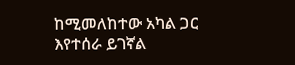ከሚመለከተው አካል ጋር እየተሰራ ይገኛል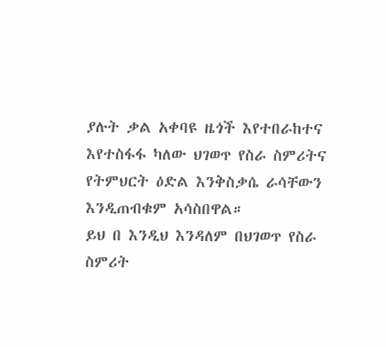ያሉት ቃል አቀባዩ ዜጎች እየተበራከተና እየተስፋፋ ካለው ህገወጥ የስራ ስምሪትና የትምህርት ዕድል እንቅስቃሴ ራሳቸውን እንዲጠብቁም አሳስበዋል።
ይህ በ እንዲህ እንዳለም በህገወጥ የስራ ስምሪት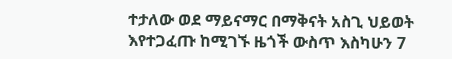ተታለው ወደ ማይናማር በማቅናት አስጊ ህይወት እየተጋፈጡ ከሚገኙ ዜጎች ውስጥ እስካሁን 7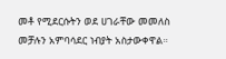መቶ የሚደርሱትን ወደ ሀገራቸው መመለስ መቻሉን አምባሳደር ነብያት አስታውቀዋል።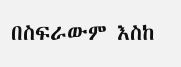በስፍራውም እስከ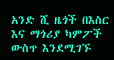አንድ ሺ ዜጎች በእስር እና ማጎሪያ ካምፖች ውስጥ እንደሚገኙ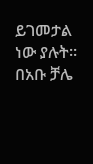ይገመታል ነው ያሉት።
በአቡ ቻሌ